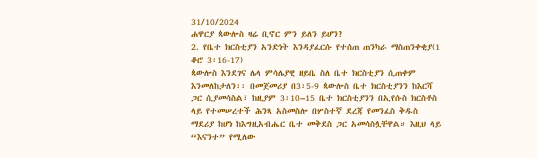31/10/2024
ሐዋርያ ጳውሎስ ዛሬ ቢኖር ምን ይለን ይሆን?
2. የቤተ ክርስቲያን አንድነት እንዳያፈርሱ የተሰጠ ጠንካራ ማስጠንቀቂያ(1 ቆሮ 3፡16-17)
ጳውሎስ እንደገና ሌላ ምሳሌያዊ ዘይቤ ስለ ቤተ ክርስቲያን ሲጠቀም እንመለከታለን፡፡ በመጀመሪያ በ3፡5-9 ጳውሎስ ቤተ ክርስቲያንን ከእርሻ ጋር ሲያመሳስል፣ ከዚያም 3፡10–15 ቤተ ክርስቲያንን በኢየሱስ ክርስቶስ ላይ የተመሠረተች ሕንጻ አስመስሎ በሦስተኛ ደረጃ የመንፈስ ቅዱስ ማደሪያ ከሆነ ከእግዚአብሔር ቤተ መቅደስ ጋር አመሳስሏቸዋል። እዚህ ላይ “እናንተ” የሚለው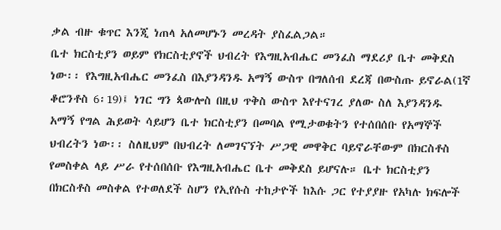ቃል ብዙ ቁጥር እንጂ ነጠላ አለመሆኑን መረዳት ያስፈልጋል።
ቤተ ክርስቲያን ወይም የክርስቲያኖች ህብረት የእግዚአብሔር መንፈስ ማደሪያ ቤተ መቅደስ ነው፡፡ የእግዚአብሔር መንፈስ በእያንዳንዱ አማኝ ውስጥ በግለሰብ ደረጃ በውስጡ ይኖራል(1ኛ ቆሮንቶስ 6፡19)፤ ነገር ግን ጳውሎስ በዚህ ጥቅስ ውስጥ እየተናገረ ያለው ስለ እያንዳንዱ አማኝ የግል ሕይወት ሳይሆን ቤተ ክርስቲያን በመባል የሚታወቁትን የተሰበሰቡ የአማኞች ህብረትን ነው፡፡ ስለዚህም በህብረት ለመገናኘት ሥጋዊ መዋቅር ባይኖራቸውም በክርስቶስ የመስቀል ላይ ሥራ የተሰበሰቡ የእግዚአብሔር ቤተ መቅደስ ይሆናሉ። ቤተ ክርስቲያን በክርስቶስ መስቀል የተወለደች ስሆን የኢየሱስ ተከታዮች ከእሱ ጋር የተያያዙ የአካሉ ክፍሎች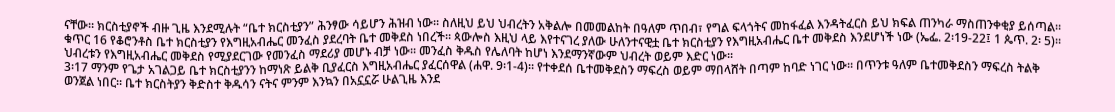ናቸው። ክርስቲያኖች ብዙ ጊዜ እንደሚሉት “ቤተ ክርስቲያን” ሕንፃው ሳይሆን ሕዝብ ነው። ስለዚህ ይህ ህብረትን አቅልሎ በመመልከት በዓለም ጥበብ፣ የግል ፍላጎትና መከፋፈል እንዳትፈርስ ይህ ክፍል ጠንካራ ማስጠንቀቂያ ይሰጣል።
ቁጥር 16 የቆሮንቶስ ቤተ ክርስቲያን የእግዚአብሔር መንፈስ ያደረባት ቤተ መቅደስ ነበረች። ጳውሎስ እዚህ ላይ እየተናገረ ያለው ሁለንተናዊቷ ቤተ ክርስቲያን የእግዚአብሔር ቤተ መቅደስ እንደሆነች ነው (ኤፌ. 2፡19-22፤ 1 ጴጥ. 2፡ 5)፡፡ ህብረቱን የእግዚአብሔር መቅደስ የሚያደርገው የመንፈስ ማደሪያ መሆኑ ብቻ ነው፡፡ መንፈስ ቅዱስ የሌለባት ከሆነ እንደማንኛውም ህብረት ወይም እድር ነው፡፡
3፡17 ማንም የጌታ አገልጋይ ቤተ ክርስቲያንን ከማነጽ ይልቅ ቢያፈርስ እግዚአብሔር ያፈርሰዋል (ሐዋ. 9፡1-4)። የተቀደሰ ቤተመቅደስን ማፍረስ ወይም ማበላሸት በጣም ከባድ ነገር ነው። በጥንቱ ዓለም ቤተመቅደስን ማፍረስ ትልቅ ወንጀል ነበር። ቤተ ክርስትያን ቅድስተ ቅዱሳን ናትና ምንም እንኳን በአኗኗሯ ሁልጊዜ እንደ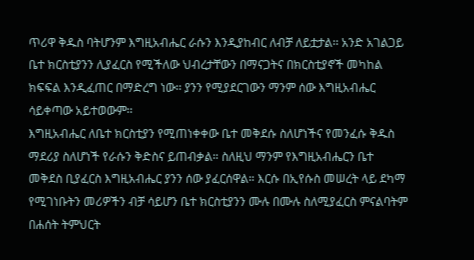ጥሪዋ ቅዱስ ባትሆንም እግዚአብሔር ራሱን እንዲያከብር ለብቻ ለይቷታል፡፡ አንድ አገልጋይ ቤተ ክርስቲያንን ሊያፈርስ የሚችለው ህብረታቸውን በማናጋትና በክርስቲያኖች መካከል ክፍፍል እንዲፈጠር በማድረግ ነው፡፡ ያንን የሚያደርገውን ማንም ሰው እግዚአብሔር ሳይቀጣው አይተወውም፡፡
እግዚአብሔር ለቤተ ክርስቲያን የሚጠነቀቀው ቤተ መቅደሱ ስለሆነችና የመንፈሱ ቅዱስ ማደሪያ ስለሆነች የራሱን ቅድስና ይጠብቃል። ስለዚህ ማንም የእግዚአብሔርን ቤተ መቅደስ ቢያፈርስ እግዚአብሔር ያንን ሰው ያፈርሰዋል። እርሱ በኢየሱስ መሠረት ላይ ደካማ የሚገነቡትን መሪዎችን ብቻ ሳይሆን ቤተ ክርስቲያንን ሙሉ በሙሉ ስለሚያፈርስ ምናልባትም በሐሰት ትምህርት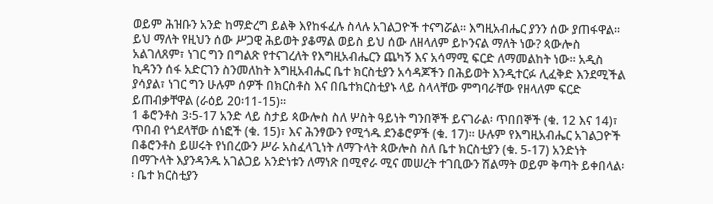ወይም ሕዝቡን አንድ ከማድረግ ይልቅ እየከፋፈሉ ስላሉ አገልጋዮች ተናግሯል። እግዚአብሔር ያንን ሰው ያጠፋዋል። ይህ ማለት የዚህን ሰው ሥጋዊ ሕይወት ያቆማል ወይስ ይህ ሰው ለዘላለም ይኮንናል ማለት ነው? ጳውሎስ አልገለጸም፣ ነገር ግን በግልጽ የተናገረለት የእግዚአብሔርን ጨካኝ እና አሳማሚ ፍርድ ለማመልከት ነው። አዲስ ኪዳንን ሰፋ አድርገን ስንመለከት እግዚአብሔር ቤተ ክርስቲያን አሳዳጆችን በሕይወት እንዲተርፉ ሊፈቅድ እንደሚችል ያሳያል፣ ነገር ግን ሁሉም ሰዎች በክርስቶስ እና በቤተክርስቲያኑ ላይ ስላላቸው ምግባራቸው የዘላለም ፍርድ ይጠብቃቸዋል (ራዕይ 20፡11-15)።
1 ቆሮንቶስ 3፡5-17 አንድ ላይ ስታይ ጳውሎስ ስለ ሦስት ዓይነት ግንበኞች ይናገራል፡ ጥበበኞች (ቁ. 12 እና 14)፣ ጥበብ የጎደላቸው ሰነፎች (ቁ. 15)፣ እና ሕንፃውን የሚጎዱ ደንቆሮዎች (ቁ. 17)። ሁሉም የእግዚአብሔር አገልጋዮች በቆሮንቶስ ይሠሩት የነበረውን ሥራ አስፈላጊነት ለማጉላት ጳውሎስ ስለ ቤተ ክርስቲያን (ቁ. 5-17) አንድነት በማጉላት እያንዳንዱ አገልጋይ አንድነቱን ለማነጽ በሚኖራ ሚና መሠረት ተገቢውን ሽልማት ወይም ቅጣት ይቀበላል፡፡ ቤተ ክርስቲያን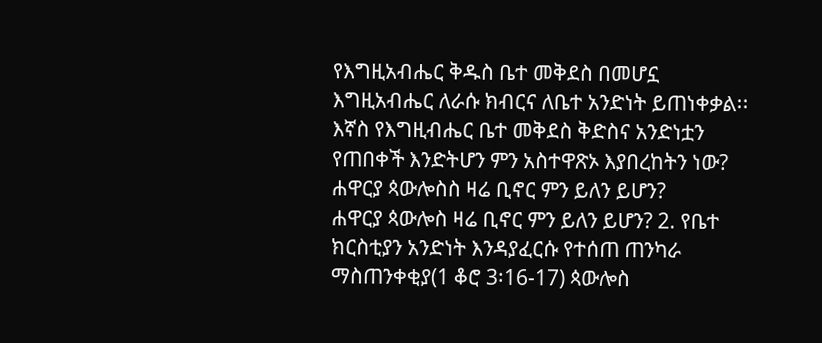የእግዚአብሔር ቅዱስ ቤተ መቅደስ በመሆኗ እግዚአብሔር ለራሱ ክብርና ለቤተ አንድነት ይጠነቀቃል፡፡
እኛስ የእግዚብሔር ቤተ መቅደስ ቅድስና አንድነቷን የጠበቀች እንድትሆን ምን አስተዋጽኦ እያበረከትን ነው?
ሐዋርያ ጳውሎስስ ዛሬ ቢኖር ምን ይለን ይሆን?
ሐዋርያ ጳውሎስ ዛሬ ቢኖር ምን ይለን ይሆን? 2. የቤተ ክርስቲያን አንድነት እንዳያፈርሱ የተሰጠ ጠንካራ ማስጠንቀቂያ(1 ቆሮ 3፡16-17) ጳውሎስ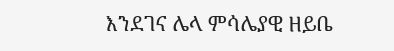እንደገና ሌላ ምሳሌያዊ ዘይቤ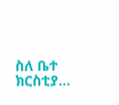ስለ ቤተ ክርስቲያ...